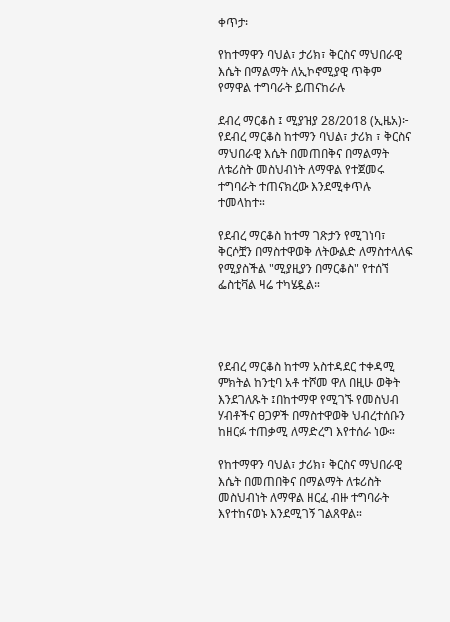ቀጥታ፡

የከተማዋን ባህል፣ ታሪክ፣ ቅርስና ማህበራዊ እሴት በማልማት ለኢኮኖሚያዊ ጥቅም የማዋል ተግባራት ይጠናከራሉ

ደብረ ማርቆስ ፤ ሚያዝያ 28/2018 (ኢዜአ)፦ የደብረ ማርቆስ ከተማን ባህል፣ ታሪክ ፣ ቅርስና ማህበራዊ እሴት በመጠበቅና በማልማት ለቱሪስት መስህብነት ለማዋል የተጀመሩ ተግባራት ተጠናክረው እንደሚቀጥሉ ተመላከተ።

የደብረ ማርቆስ ከተማ ገጽታን የሚገነባ፣ ቅርሶቿን በማስተዋወቅ ለትውልድ ለማስተላለፍ የሚያስችል "ሚያዚያን በማርቆስ" የተሰኘ  ፌስቲቫል ዛሬ ተካሄዷል።




የደብረ ማርቆስ ከተማ አስተዳደር ተቀዳሚ ምክትል ከንቲባ አቶ ተሾመ ዋለ በዚሁ ወቅት እንደገለጹት ፤በከተማዋ የሚገኙ የመስህብ ሃብቶችና ፀጋዎች በማስተዋወቅ ህብረተሰቡን ከዘርፉ ተጠቃሚ ለማድረግ እየተሰራ ነው።

የከተማዋን ባህል፣ ታሪክ፣ ቅርስና ማህበራዊ እሴት በመጠበቅና በማልማት ለቱሪስት መስህብነት ለማዋል ዘርፈ ብዙ ተግባራት እየተከናወኑ እንደሚገኝ ገልጸዋል።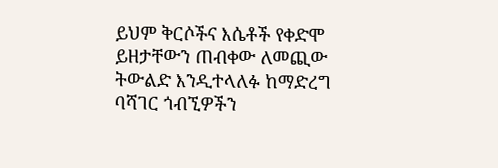ይህም ቅርሶችና እሴቶች የቀድሞ ይዘታቸውን ጠብቀው ለመጪው ትውልድ እንዲተላለፉ ከማድረግ ባሻገር ጎብኚዎችን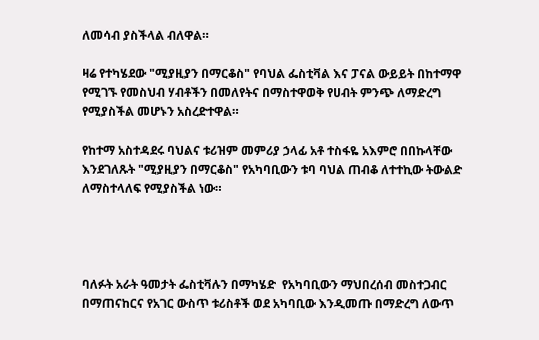ለመሳብ ያስችላል ብለዋል።

ዛሬ የተካሄደው "ሚያዚያን በማርቆስ" የባህል ፌስቲቫል እና ፓናል ውይይት በከተማዋ የሚገኙ የመስህብ ሃብቶችን በመለየትና በማስተዋወቅ የሀብት ምንጭ ለማድረግ የሚያስችል መሆኑን አስረድተዋል።

የከተማ አስተዳደሩ ባህልና ቱሪዝም መምሪያ ኃላፊ አቶ ተስፋዬ አእምሮ በበኩላቸው እንደገለጹት "ሚያዚያን በማርቆስ" የአካባቢውን ቱባ ባህል ጠብቆ ለተተኪው ትውልድ ለማስተላለፍ የሚያስችል ነው።




ባለፉት አራት ዓመታት ፌስቲቫሉን በማካሄድ  የአካባቢውን ማህበረሰብ መስተጋብር በማጠናከርና የአገር ውስጥ ቱሪስቶች ወደ አካባቢው እንዲመጡ በማድረግ ለውጥ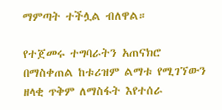ማምጣት ተችሏል ብለዋል።

የተጀመሩ ተግባራትን አጠናክሮ በማስቀጠል ከቱሪዝም ልማቱ የሚገኘውን ዘላቂ ጥቅም ለማስፋት እየተሰራ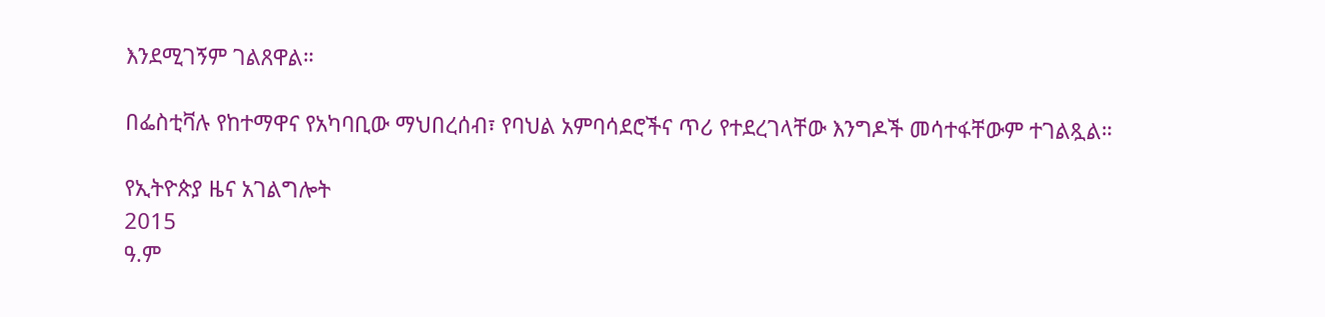እንደሚገኝም ገልጸዋል።

በፌስቲቫሉ የከተማዋና የአካባቢው ማህበረሰብ፣ የባህል አምባሳደሮችና ጥሪ የተደረገላቸው እንግዶች መሳተፋቸውም ተገልጿል።

የኢትዮጵያ ዜና አገልግሎት
2015
ዓ.ም